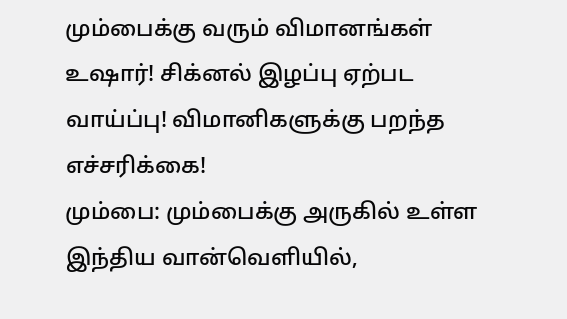மும்பைக்கு வரும் விமானங்கள் உஷார்! சிக்னல் இழப்பு ஏற்பட வாய்ப்பு! விமானிகளுக்கு பறந்த எச்சரிக்கை!
மும்பை: மும்பைக்கு அருகில் உள்ள இந்திய வான்வெளியில்,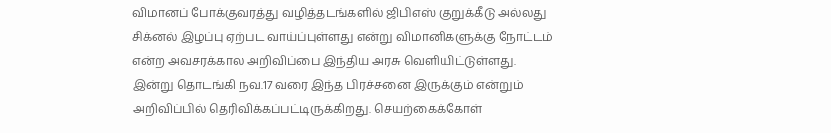விமானப் போக்குவரத்து வழித்தடங்களில் ஜிபிஎஸ் குறுக்கீடு அல்லது சிக்னல் இழப்பு ஏற்பட வாய்ப்புள்ளது என்று விமானிகளுக்கு நோட்டம் என்ற அவசரக்கால அறிவிப்பை இந்திய அரசு வெளியிட்டுள்ளது.
இன்று தொடங்கி நவ.17 வரை இந்த பிரச்சனை இருக்கும் என்றும் அறிவிப்பில் தெரிவிக்கப்பட்டிருக்கிறது. செயற்கைக்கோள்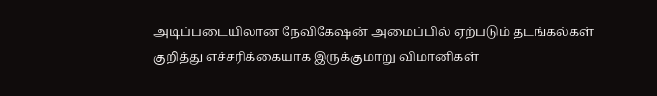அடிப்படையிலான நேவிகேஷன் அமைப்பில் ஏற்படும் தடங்கல்கள் குறித்து எச்சரிக்கையாக இருக்குமாறு விமானிகள்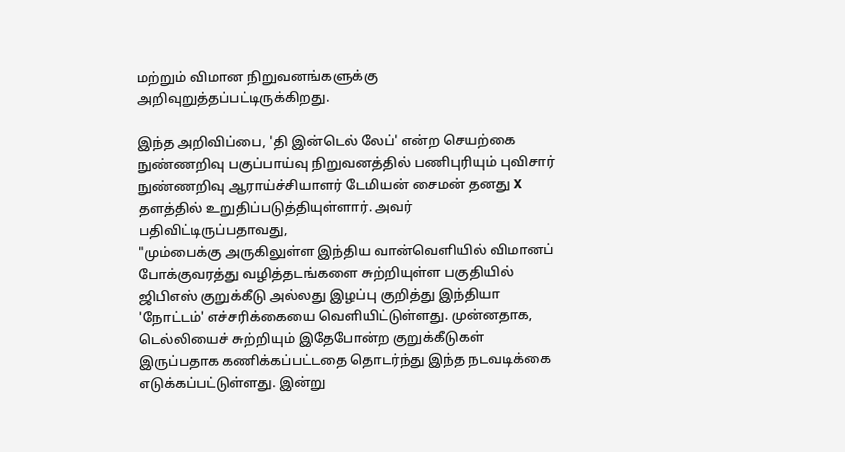மற்றும் விமான நிறுவனங்களுக்கு அறிவுறுத்தப்பட்டிருக்கிறது.

இந்த அறிவிப்பை, 'தி இன்டெல் லேப்' என்ற செயற்கை நுண்ணறிவு பகுப்பாய்வு நிறுவனத்தில் பணிபுரியும் புவிசார் நுண்ணறிவு ஆராய்ச்சியாளர் டேமியன் சைமன் தனது X தளத்தில் உறுதிப்படுத்தியுள்ளார். அவர் பதிவிட்டிருப்பதாவது,
"மும்பைக்கு அருகிலுள்ள இந்திய வான்வெளியில் விமானப் போக்குவரத்து வழித்தடங்களை சுற்றியுள்ள பகுதியில் ஜிபிஎஸ் குறுக்கீடு அல்லது இழப்பு குறித்து இந்தியா 'நோட்டம்' எச்சரிக்கையை வெளியிட்டுள்ளது. முன்னதாக, டெல்லியைச் சுற்றியும் இதேபோன்ற குறுக்கீடுகள் இருப்பதாக கணிக்கப்பட்டதை தொடர்ந்து இந்த நடவடிக்கை எடுக்கப்பட்டுள்ளது. இன்று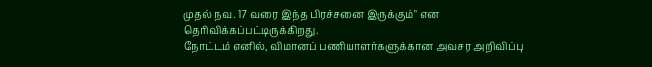முதல் நவ. 17 வரை இந்த பிரச்சனை இருக்கும்" என தெரிவிக்கப்பட்டிருக்கிறது.
நோட்டம் எனில், விமானப் பணியாளர்களுக்கான அவசர அறிவிப்பு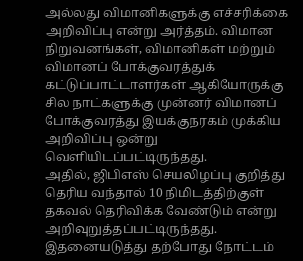அல்லது விமானிகளுக்கு எச்சரிக்கை அறிவிப்பு என்று அர்த்தம். விமான நிறுவனங்கள், விமானிகள் மற்றும் விமானப் போக்குவரத்துக் கட்டுப்பாட்டாளர்கள் ஆகியோருக்கு சில நாட்களுக்கு முன்னர் விமானப் போக்குவரத்து இயக்குநரகம் முக்கிய அறிவிப்பு ஒன்று வெளியிடப்பட்டிருந்தது.
அதில், ஜிபிஎஸ் செயலிழப்பு குறித்து தெரிய வந்தால் 10 நிமிடத்திற்குள் தகவல் தெரிவிக்க வேண்டும் என்று அறிவுறுத்தப்பட்டிருந்தது. இதனையடுத்து தற்போது நோட்டம்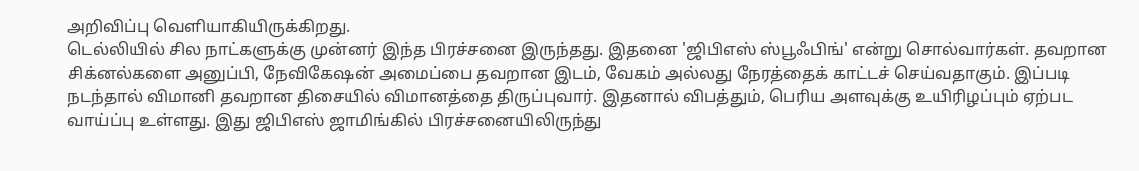அறிவிப்பு வெளியாகியிருக்கிறது.
டெல்லியில் சில நாட்களுக்கு முன்னர் இந்த பிரச்சனை இருந்தது. இதனை 'ஜிபிஎஸ் ஸ்பூஃபிங்' என்று சொல்வார்கள். தவறான சிக்னல்களை அனுப்பி, நேவிகேஷன் அமைப்பை தவறான இடம், வேகம் அல்லது நேரத்தைக் காட்டச் செய்வதாகும். இப்படி நடந்தால் விமானி தவறான திசையில் விமானத்தை திருப்புவார். இதனால் விபத்தும், பெரிய அளவுக்கு உயிரிழப்பும் ஏற்பட வாய்ப்பு உள்ளது. இது ஜிபிஎஸ் ஜாமிங்கில் பிரச்சனையிலிருந்து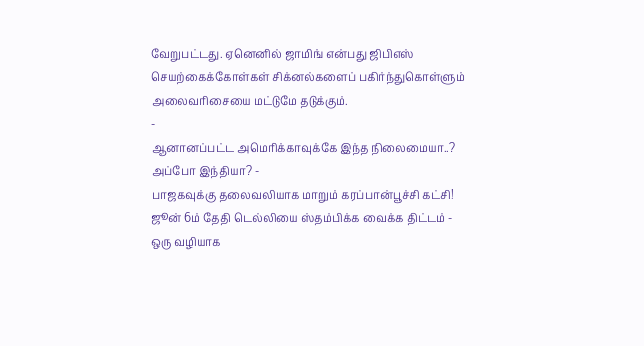வேறுபட்டது. ஏனெனில் ஜாமிங் என்பது ஜிபிஎஸ் செயற்கைக்கோள்கள் சிக்னல்களைப் பகிர்ந்துகொள்ளும் அலைவரிசையை மட்டுமே தடுக்கும்.
-
ஆனானப்பட்ட அமெரிக்காவுக்கே இந்த நிலைமையா..? அப்போ இந்தியா? -
பாஜகவுக்கு தலைவலியாக மாறும் கரப்பான்பூச்சி கட்சி! ஜூன் 6ம் தேதி டெல்லியை ஸ்தம்பிக்க வைக்க திட்டம் -
ஒரு வழியாக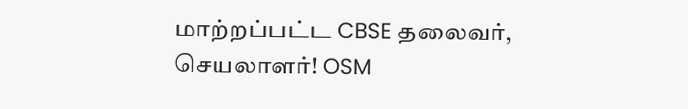மாற்றப்பட்ட CBSE தலைவர், செயலாளர்! OSM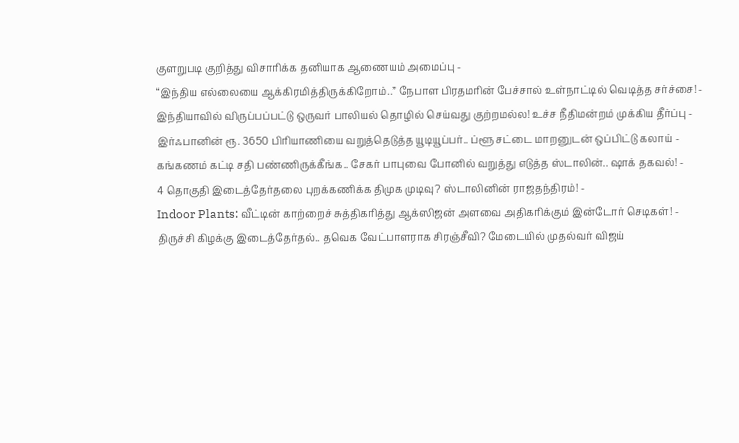குளறுபடி குறித்து விசாரிக்க தனியாக ஆணையம் அமைப்பு -
“இந்திய எல்லையை ஆக்கிரமித்திருக்கிறோம்..” நேபாள பிரதமரின் பேச்சால் உள்நாட்டில் வெடித்த சர்ச்சை! -
இந்தியாவில் விருப்பப்பட்டு ஒருவர் பாலியல் தொழில் செய்வது குற்றமல்ல! உச்ச நீதிமன்றம் முக்கிய தீர்ப்பு -
இர்ஃபானின் ரூ. 3650 பிரியாணியை வறுத்தெடுத்த யூடியூப்பர்.. ப்ளூ சட்டை மாறனுடன் ஒப்பிட்டு கலாய் -
கங்கணம் கட்டி சதி பண்ணிருக்கீங்க.. சேகர் பாபுவை போனில் வறுத்து எடுத்த ஸ்டாலின்.. ஷாக் தகவல்! -
4 தொகுதி இடைத்தேர்தலை புறக்கணிக்க திமுக முடிவு? ஸ்டாலினின் ராஜதந்திரம்! -
Indoor Plants: வீட்டின் காற்றைச் சுத்திகரித்து ஆக்ஸிஜன் அளவை அதிகரிக்கும் இன்டோர் செடிகள்! -
திருச்சி கிழக்கு இடைத்தேர்தல்.. தவெக வேட்பாளராக சிரஞ்சீவி? மேடையில் முதல்வர் விஜய்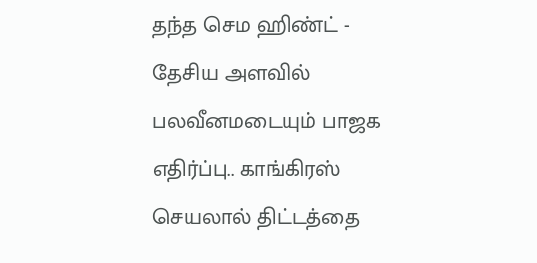தந்த செம ஹிண்ட் -
தேசிய அளவில் பலவீனமடையும் பாஜக எதிர்ப்பு.. காங்கிரஸ் செயலால் திட்டத்தை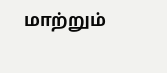மாற்றும்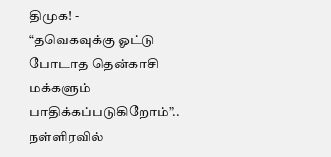திமுக! -
“தவெகவுக்கு ஓட்டு போடாத தென்காசி மக்களும் பாதிக்கப்படுகிறோம்”.. நள்ளிரவில்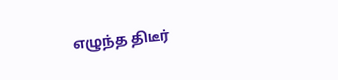எழுந்த திடீர்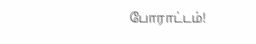போராட்டம்!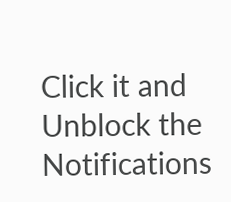Click it and Unblock the Notifications